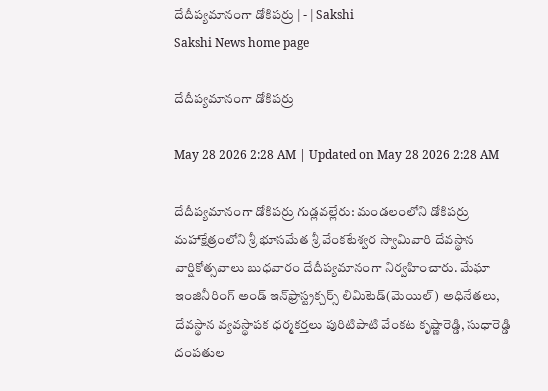దేదీప్యమానంగా డోకిపర్రు | - | Sakshi
Sakshi News home page

దేదీప్యమానంగా డోకిపర్రు

May 28 2026 2:28 AM | Updated on May 28 2026 2:28 AM

దేదీప్యమానంగా డోకిపర్రు గుడ్లవల్లేరు: మండలంలోని డోకిపర్రు మహాక్షేత్రంలోని శ్రీ భూసమేత శ్రీ వేంకటేశ్వర స్వామివారి దేవస్థాన వార్షికోత్సవాలు బుధవారం దేదీప్యమానంగా నిర్వహించారు. మేఘా ఇంజినీరింగ్‌ అండ్‌ ఇన్‌ఫ్రాస్ట్రక్చర్స్‌ లిమిటెడ్‌(మెయిల్‌) అధినేతలు, దేవస్థాన వ్యవస్థాపక ధర్మకర్తలు పురిటిపాటి వేంకట కృష్ణారెడ్డి, సుధారెడ్డి దంపతుల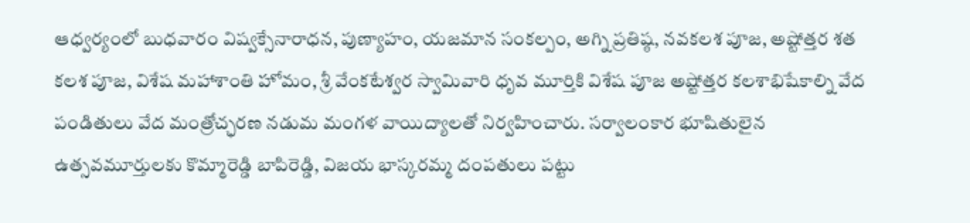ఆధ్వర్యంలో బుధవారం విష్వక్సేనారాధన, పుణ్యాహం, యజమాన సంకల్పం, అగ్ని ప్రతిష్ఠ, నవకలశ పూజ, అష్టోత్తర శత కలశ పూజ, విశేష మహాశాంతి హోమం, శ్రీ వేంకటేశ్వర స్వామివారి ధృవ మూర్తికి విశేష పూజ అష్టోత్తర కలశాభిషేకాల్ని వేద పండితులు వేద మంత్రోచ్ఛరణ నడుమ మంగళ వాయిద్యాలతో నిర్వహించారు. సర్వాలంకార భూషితులైన ఉత్సవమూర్తులకు కొమ్మారెడ్డి బాపిరెడ్డి, విజయ భాస్కరమ్మ దంపతులు పట్టు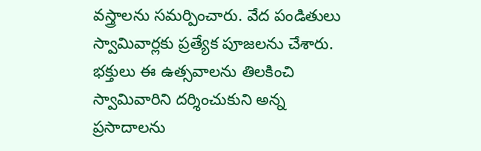వస్త్రాలను సమర్పించారు. వేద పండితులు స్వామివార్లకు ప్రత్యేక పూజలను చేశారు. భక్తులు ఈ ఉత్సవాలను తిలకించి స్వామివారిని దర్శించుకుని అన్న ప్రసాదాలను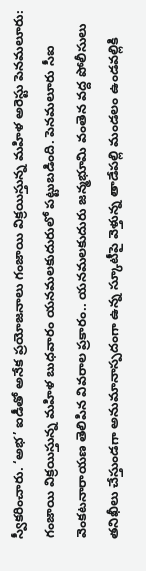స్వీకరించారు. ‘అభ’ ఐడీతో అనేక ప్రయోజనాలు గంజాయి విక్రయిస్తున్న మహిళ అరెస్టు పెనమలూరు: గంజాయి విక్రయిస్తున్న మహిళ బుధవారం యనమలకుదురులో పట్టుబడింది. పెనమలూరు సీఐ వెంకటనారాయణ తెలిపిన వివరాల ప్రకారం.. యనమలకుదురు జన్మభూమి వంతెన వద్ద పోలీసులు తనిఖీలు చేస్తుండగా అనుమానాస్పదంగా ఉన్న స్కూటీపై వెళ్తున్న తాడేపల్లి మండలం ఉండవల్లికి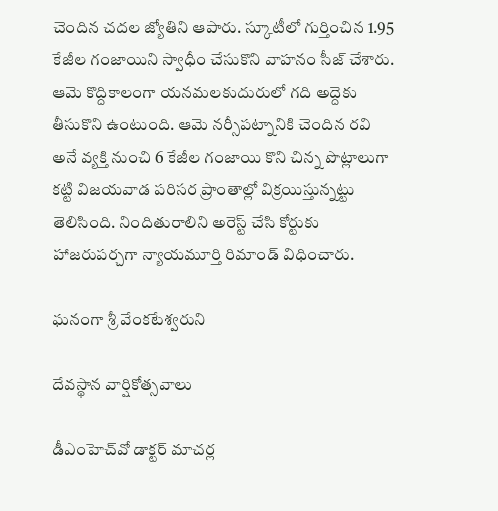చెందిన చదల జ్యోతిని ఆపారు. స్కూటీలో గుర్తించిన 1.95 కేజీల గంజాయిని స్వాధీం చేసుకొని వాహనం సీజ్‌ చేశారు. ఆమె కొద్దికాలంగా యనమలకుదురులో గది అద్దెకు తీసుకొని ఉంటుంది. ఆమె నర్సీపట్నానికి చెందిన రవి అనే వ్యక్తి నుంచి 6 కేజీల గంజాయి కొని చిన్న పొట్లాలుగా కట్టి విజయవాడ పరిసర ప్రాంతాల్లో విక్రయిస్తున్నట్టు తెలిసింది. నిందితురాలిని అరెస్ట్‌ చేసి కోర్టుకు హాజరుపర్చగా న్యాయమూర్తి రిమాండ్‌ విధించారు.

ఘనంగా శ్రీ వేంకటేశ్వరుని

దేవస్థాన వార్షికోత్సవాలు

డీఎంహెచ్‌వో డాక్టర్‌ మాచర్ల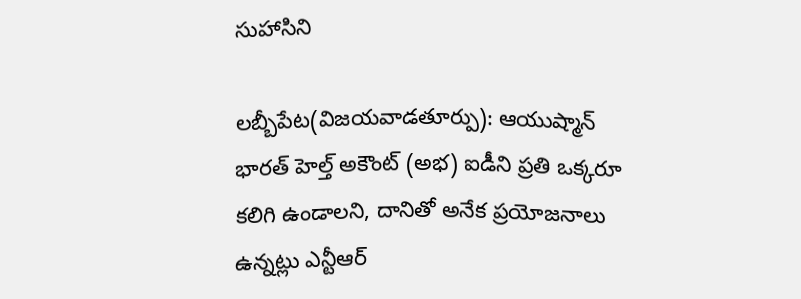సుహాసిని

లబ్బీపేట(విజయవాడతూర్పు): ఆయుష్మాన్‌ భారత్‌ హెల్త్‌ అకౌంట్‌ (అభ) ఐడీని ప్రతి ఒక్కరూ కలిగి ఉండాలని, దానితో అనేక ప్రయోజనాలు ఉన్నట్లు ఎన్టీఆర్‌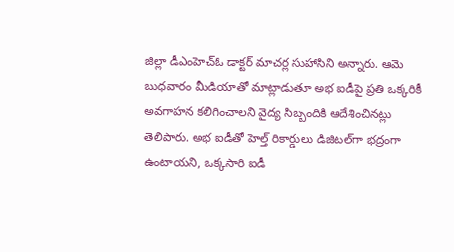జిల్లా డీఎంహెచ్‌ఓ డాక్టర్‌ మాచర్ల సుహాసిని అన్నారు. ఆమె బుధవారం మీడియాతో మాట్లాడుతూ అభ ఐడీపై ప్రతి ఒక్కరికీ అవగాహన కలిగించాలని వైద్య సిబ్బందికి ఆదేశించినట్లు తెలిపారు. అభ ఐడీతో హెల్త్‌ రికార్డులు డిజిటల్‌గా భద్రంగా ఉంటాయని, ఒక్కసారి ఐడీ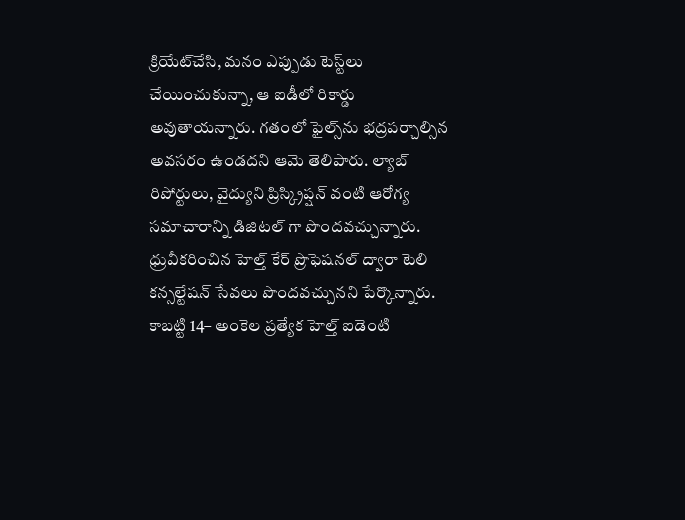క్రియేట్‌చేసి, మనం ఎప్పుడు టెస్ట్‌లు చేయించుకున్నా, ఆ ఐడీలో రికార్డు అవుతాయన్నారు. గతంలో ఫైల్స్‌ను భద్రపర్చాల్సిన అవసరం ఉండదని ఆమె తెలిపారు. ల్యాబ్‌ రిపోర్టులు, వైద్యుని ప్రిస్క్రిప్షన్‌ వంటి ఆరోగ్య సమాచారాన్ని డిజిటల్‌ గా పొందవచ్చున్నారు. ధ్రువీకరించిన హెల్త్‌ కేర్‌ ప్రొఫెషనల్‌ ద్వారా టెలి కన్సల్టేషన్‌ సేవలు పొందవచ్చునని పేర్కొన్నారు. కాబట్టి 14– అంకెల ప్రత్యేక హెల్త్‌ ఐడెంటి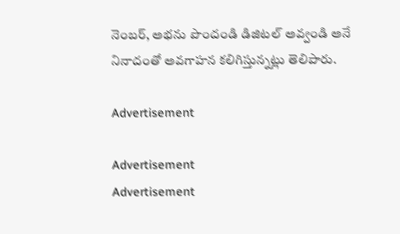నెంబర్‌, అభను పొందండి డిజిటల్‌ అవ్వండి అనే నినాదంతో అవగాహన కలిగిస్తున్నట్లు తెలిపారు.

Advertisement

Advertisement
Advertisement